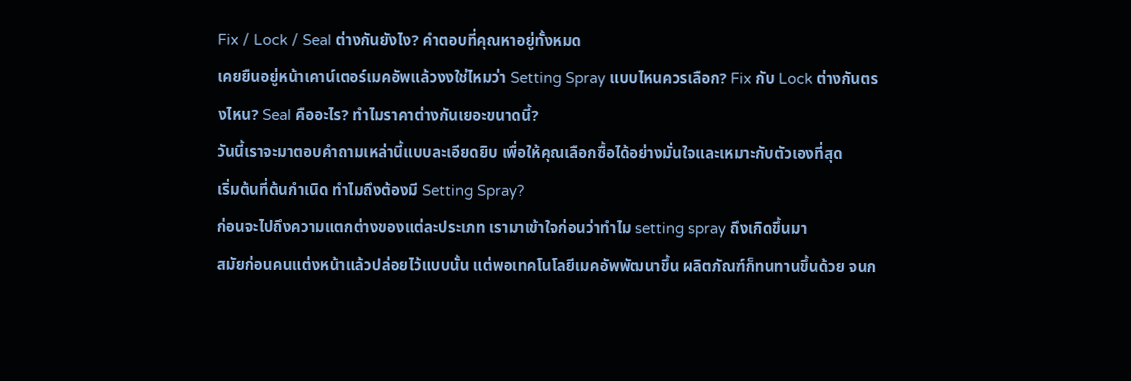Fix / Lock / Seal ต่างกันยังไง? คำตอบที่คุณหาอยู่ทั้งหมด
เคยยืนอยู่หน้าเคาน์เตอร์เมคอัพแล้วงงใช่ไหมว่า Setting Spray แบบไหนควรเลือก? Fix กับ Lock ต่างกันตรงไหน? Seal คืออะไร? ทำไมราคาต่างกันเยอะขนาดนี้?
วันนี้เราจะมาตอบคำถามเหล่านี้แบบละเอียดยิบ เพื่อให้คุณเลือกซื้อได้อย่างมั่นใจและเหมาะกับตัวเองที่สุด
เริ่มต้นที่ต้นกำเนิด ทำไมถึงต้องมี Setting Spray?
ก่อนจะไปถึงความแตกต่างของแต่ละประเภท เรามาเข้าใจก่อนว่าทำไม setting spray ถึงเกิดขึ้นมา
สมัยก่อนคนแต่งหน้าแล้วปล่อยไว้แบบนั้น แต่พอเทคโนโลยีเมคอัพพัฒนาขึ้น ผลิตภัณฑ์ก็ทนทานขึ้นด้วย จนก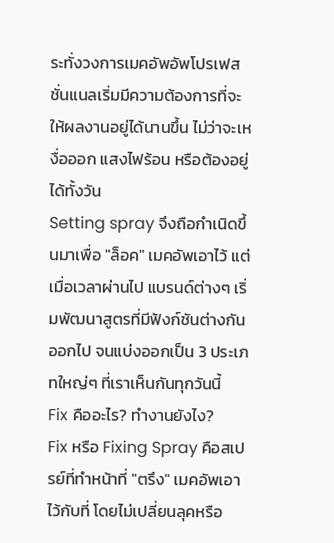ระทั่งวงการเมคอัพอัพโปรเฟสชั่นแนลเริ่มมีความต้องการที่จะให้ผลงานอยู่ได้นานขึ้น ไม่ว่าจะเหงื่อออก แสงไฟร้อน หรือต้องอยู่ได้ทั้งวัน
Setting spray จึงถือกำเนิดขึ้นมาเพื่อ "ล็อค" เมคอัพเอาไว้ แต่เมื่อเวลาผ่านไป แบรนด์ต่างๆ เริ่มพัฒนาสูตรที่มีฟังก์ชันต่างกันออกไป จนแบ่งออกเป็น 3 ประเภทใหญ่ๆ ที่เราเห็นกันทุกวันนี้
Fix คืออะไร? ทำงานยังไง?
Fix หรือ Fixing Spray คือสเปรย์ที่ทำหน้าที่ "ตรึง" เมคอัพเอาไว้กับที่ โดยไม่เปลี่ยนลุคหรือ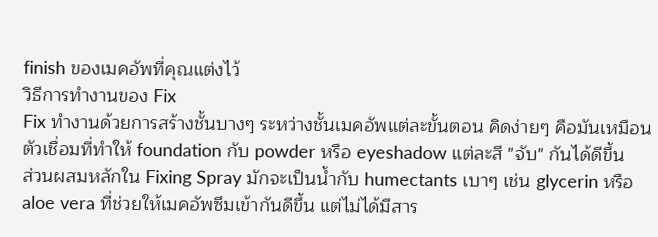finish ของเมคอัพที่คุณแต่งไว้
วิธีการทำงานของ Fix
Fix ทำงานด้วยการสร้างชั้นบางๆ ระหว่างชั้นเมคอัพแต่ละขั้นตอน คิดง่ายๆ คือมันเหมือนตัวเชื่อมที่ทำให้ foundation กับ powder หรือ eyeshadow แต่ละสี "จับ" กันได้ดีขึ้น
ส่วนผสมหลักใน Fixing Spray มักจะเป็นน้ำกับ humectants เบาๆ เช่น glycerin หรือ aloe vera ที่ช่วยให้เมคอัพซึมเข้ากันดีขึ้น แต่ไม่ได้มีสาร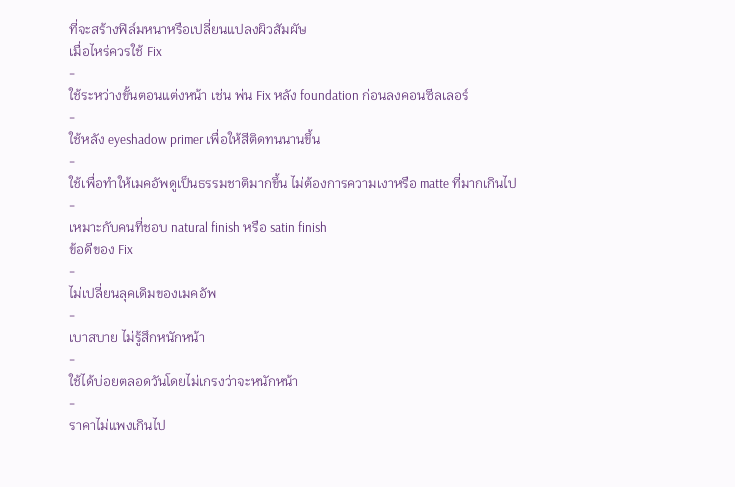ที่จะสร้างฟิล์มหนาหรือเปลี่ยนแปลงผิวสัมผัษ
เมื่อไหร่ควรใช้ Fix
-
ใช้ระหว่างขั้นตอนแต่งหน้า เช่น พ่น Fix หลัง foundation ก่อนลงคอนซีลเลอร์
-
ใช้หลัง eyeshadow primer เพื่อให้สีติดทนนานขึ้น
-
ใช้เพื่อทำให้เมคอัพดูเป็นธรรมชาติมากขึ้น ไม่ต้องการความเงาหรือ matte ที่มากเกินไป
-
เหมาะกับคนที่ชอบ natural finish หรือ satin finish
ข้อดีของ Fix
-
ไม่เปลี่ยนลุคเดิมของเมคอัพ
-
เบาสบาย ไม่รู้สึกหนักหน้า
-
ใช้ได้บ่อยตลอดวันโดยไม่เกรงว่าจะหนักหน้า
-
ราคาไม่แพงเกินไป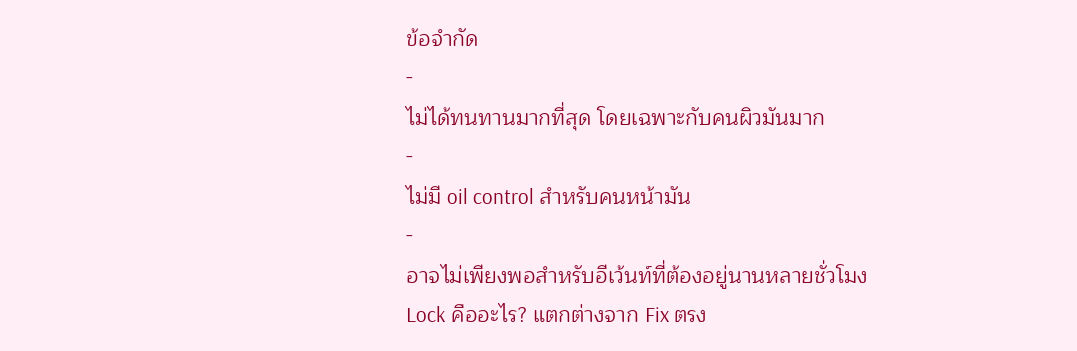ข้อจำกัด
-
ไม่ได้ทนทานมากที่สุด โดยเฉพาะกับคนผิวมันมาก
-
ไม่มี oil control สำหรับคนหน้ามัน
-
อาจไม่เพียงพอสำหรับอีเว้นท์ที่ต้องอยู่นานหลายชั่วโมง
Lock คืออะไร? แตกต่างจาก Fix ตรง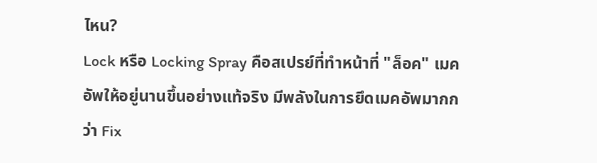ไหน?
Lock หรือ Locking Spray คือสเปรย์ที่ทำหน้าที่ "ล็อค" เมคอัพให้อยู่นานขึ้นอย่างแท้จริง มีพลังในการยึดเมคอัพมากกว่า Fix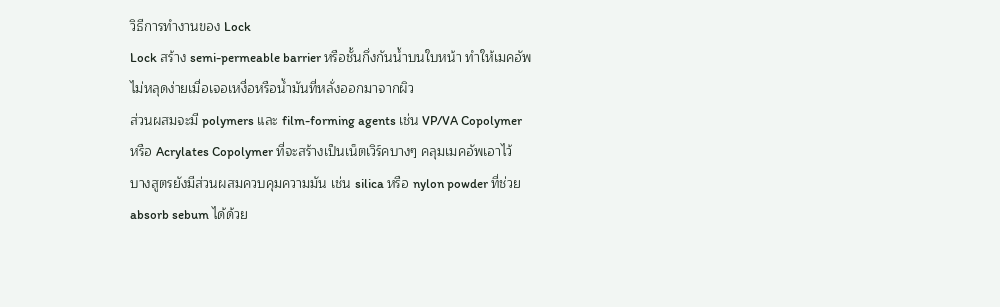วิธีการทำงานของ Lock
Lock สร้าง semi-permeable barrier หรือชั้นกึ่งกันน้ำบนใบหน้า ทำให้เมคอัพไม่หลุดง่ายเมื่อเจอเหงื่อหรือน้ำมันที่หลั่งออกมาจากผิว
ส่วนผสมจะมี polymers และ film-forming agents เช่น VP/VA Copolymer หรือ Acrylates Copolymer ที่จะสร้างเป็นเน็ตเวิร์คบางๆ คลุมเมคอัพเอาไว้
บางสูตรยังมีส่วนผสมควบคุมความมัน เช่น silica หรือ nylon powder ที่ช่วย absorb sebum ได้ด้วย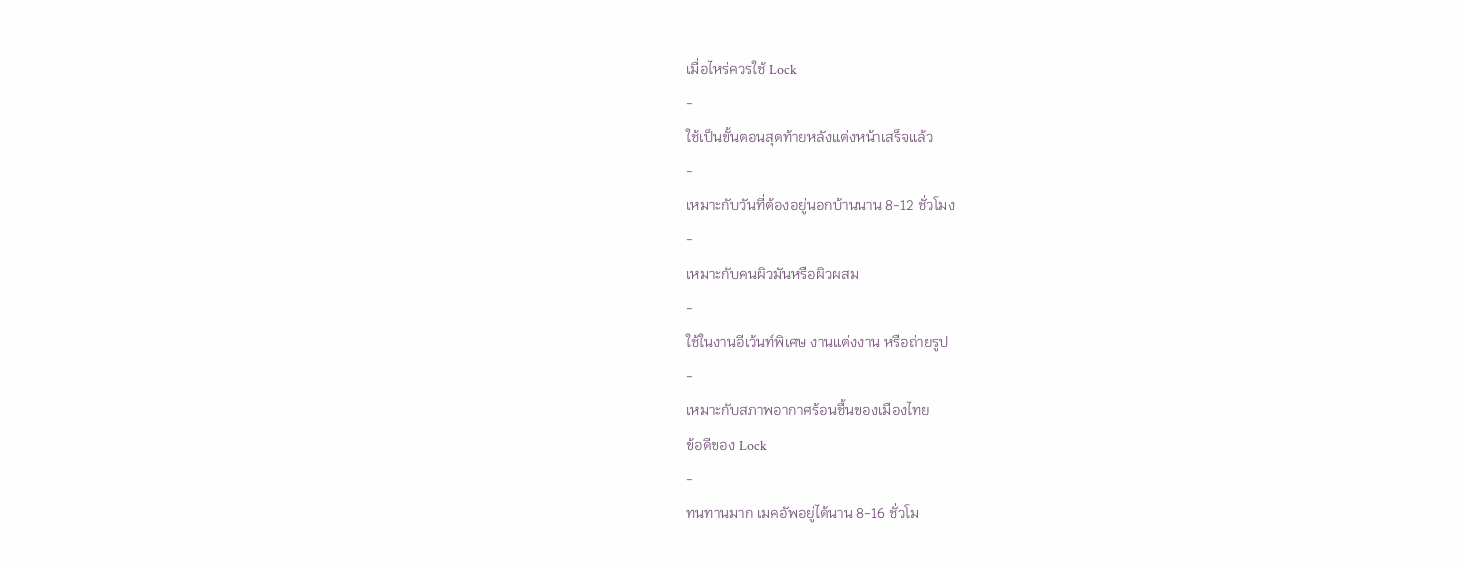เมื่อไหร่ควรใช้ Lock
-
ใช้เป็นขั้นตอนสุดท้ายหลังแต่งหน้าเสร็จแล้ว
-
เหมาะกับวันที่ต้องอยู่นอกบ้านนาน 8-12 ชั่วโมง
-
เหมาะกับคนผิวมันหรือผิวผสม
-
ใช้ในงานอีเว้นท์พิเศษ งานแต่งงาน หรือถ่ายรูป
-
เหมาะกับสภาพอากาศร้อนชื้นของเมืองไทย
ข้อดีของ Lock
-
ทนทานมาก เมคอัพอยู่ได้นาน 8-16 ชั่วโม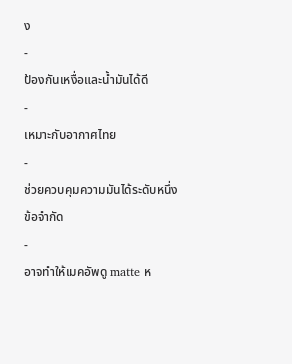ง
-
ป้องกันเหงื่อและน้ำมันได้ดี
-
เหมาะกับอากาศไทย
-
ช่วยควบคุมความมันได้ระดับหนึ่ง
ข้อจำกัด
-
อาจทำให้เมคอัพดู matte ห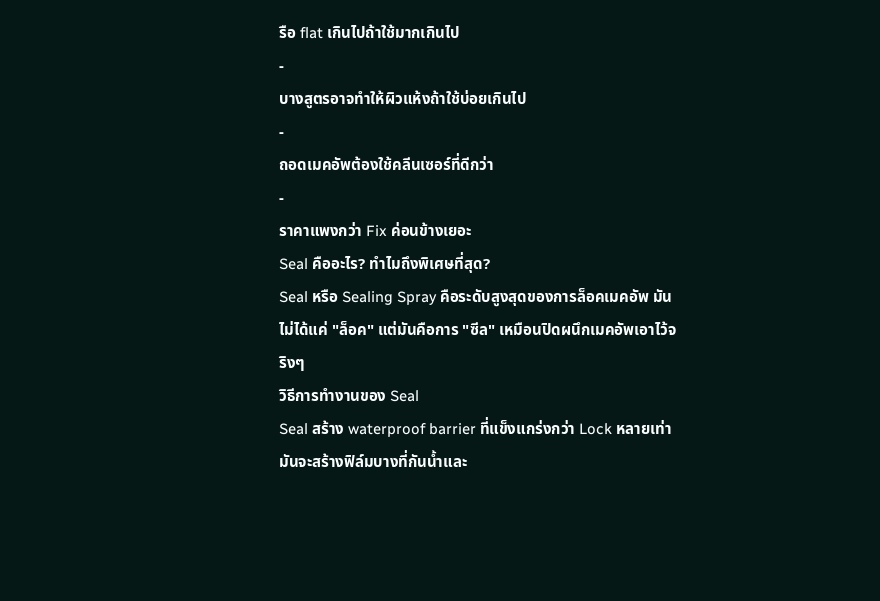รือ flat เกินไปถ้าใช้มากเกินไป
-
บางสูตรอาจทำให้ผิวแห้งถ้าใช้บ่อยเกินไป
-
ถอดเมคอัพต้องใช้คลีนเซอร์ที่ดีกว่า
-
ราคาแพงกว่า Fix ค่อนข้างเยอะ
Seal คืออะไร? ทำไมถึงพิเศษที่สุด?
Seal หรือ Sealing Spray คือระดับสูงสุดของการล็อคเมคอัพ มันไม่ได้แค่ "ล็อค" แต่มันคือการ "ซีล" เหมือนปิดผนึกเมคอัพเอาไว้จริงๆ
วิธีการทำงานของ Seal
Seal สร้าง waterproof barrier ที่แข็งแกร่งกว่า Lock หลายเท่า มันจะสร้างฟิล์มบางที่กันน้ำและ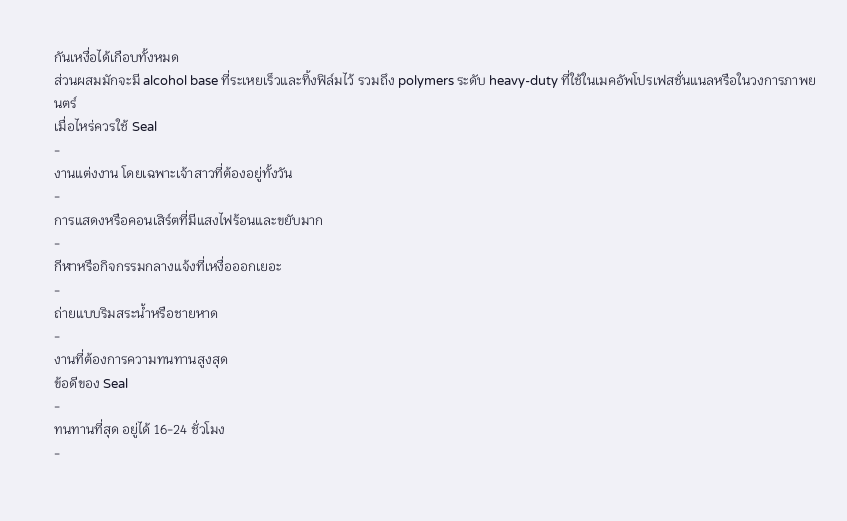กันเหงื่อได้เกือบทั้งหมด
ส่วนผสมมักจะมี alcohol base ที่ระเหยเร็วและทิ้งฟิล์มไว้ รวมถึง polymers ระดับ heavy-duty ที่ใช้ในเมคอัพโปรเฟสชั่นแนลหรือในวงการภาพยนตร์
เมื่อไหร่ควรใช้ Seal
-
งานแต่งงาน โดยเฉพาะเจ้าสาวที่ต้องอยู่ทั้งวัน
-
การแสดงหรือคอนเสิร์ตที่มีแสงไฟร้อนและขยับมาก
-
กีฬาหรือกิจกรรมกลางแจ้งที่เหงื่อออกเยอะ
-
ถ่ายแบบริมสระน้ำหรือชายหาด
-
งานที่ต้องการความทนทานสูงสุด
ข้อดีของ Seal
-
ทนทานที่สุด อยู่ได้ 16-24 ชั่วโมง
-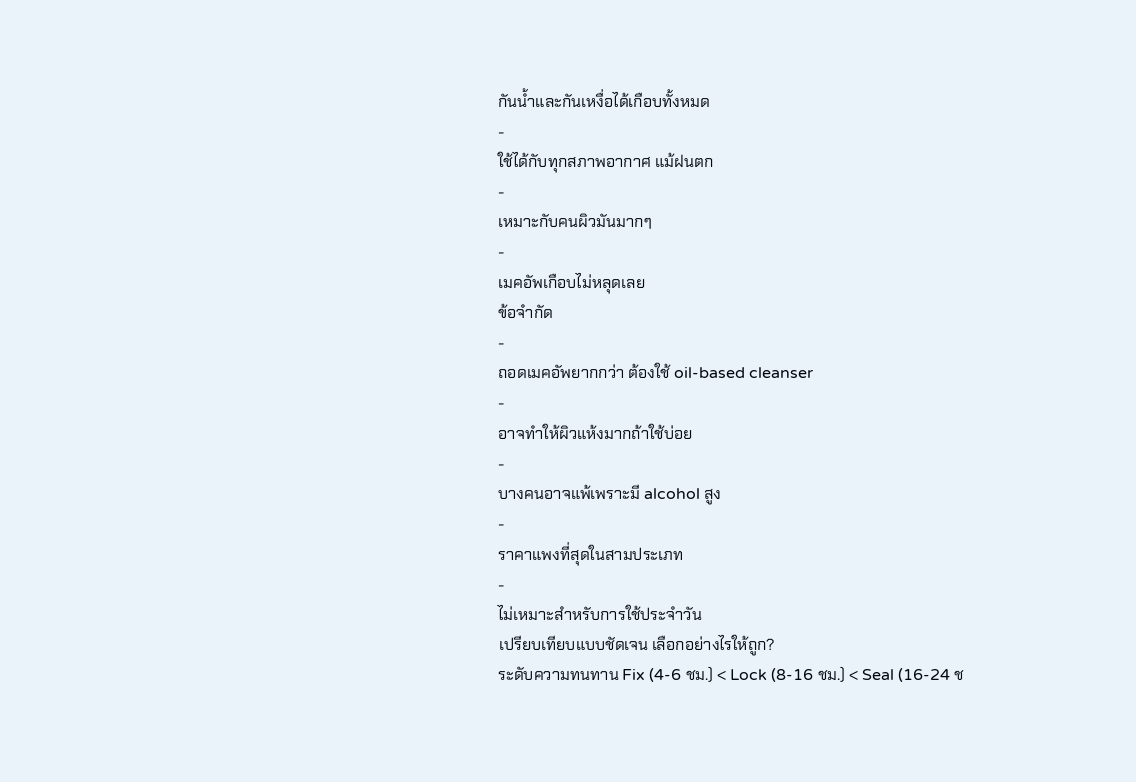กันน้ำและกันเหงื่อได้เกือบทั้งหมด
-
ใช้ได้กับทุกสภาพอากาศ แม้ฝนตก
-
เหมาะกับคนผิวมันมากๆ
-
เมคอัพเกือบไม่หลุดเลย
ข้อจำกัด
-
ถอดเมคอัพยากกว่า ต้องใช้ oil-based cleanser
-
อาจทำให้ผิวแห้งมากถ้าใช้บ่อย
-
บางคนอาจแพ้เพราะมี alcohol สูง
-
ราคาแพงที่สุดในสามประเภท
-
ไม่เหมาะสำหรับการใช้ประจำวัน
เปรียบเทียบแบบชัดเจน เลือกอย่างไรให้ถูก?
ระดับความทนทาน Fix (4-6 ชม.) < Lock (8-16 ชม.) < Seal (16-24 ช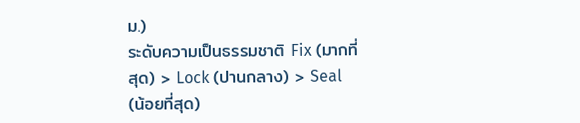ม.)
ระดับความเป็นธรรมชาติ Fix (มากที่สุด) > Lock (ปานกลาง) > Seal (น้อยที่สุด)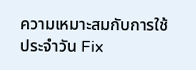ความเหมาะสมกับการใช้ประจำวัน Fix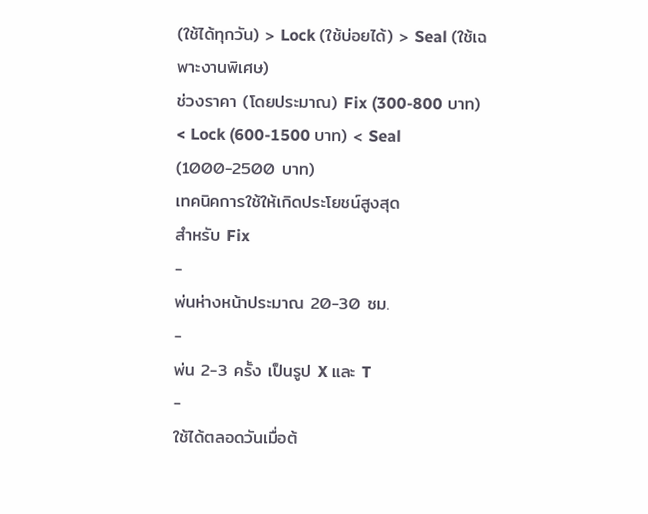(ใช้ได้ทุกวัน) > Lock (ใช้บ่อยได้) > Seal (ใช้เฉพาะงานพิเศษ)
ช่วงราคา (โดยประมาณ) Fix (300-800 บาท) < Lock (600-1500 บาท) < Seal (1000-2500 บาท)
เทคนิคการใช้ให้เกิดประโยชน์สูงสุด
สำหรับ Fix
-
พ่นห่างหน้าประมาณ 20-30 ซม.
-
พ่น 2-3 ครั้ง เป็นรูป X และ T
-
ใช้ได้ตลอดวันเมื่อต้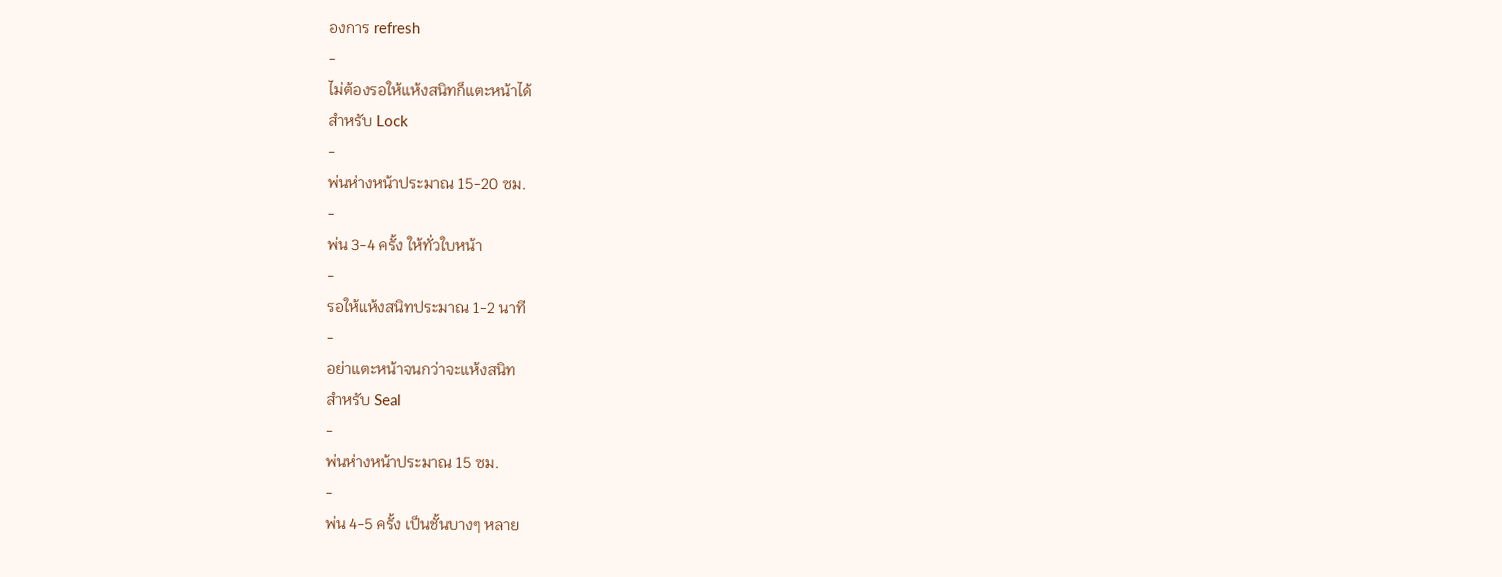องการ refresh
-
ไม่ต้องรอให้แห้งสนิทก็แตะหน้าได้
สำหรับ Lock
-
พ่นห่างหน้าประมาณ 15-20 ซม.
-
พ่น 3-4 ครั้ง ให้ทั่วใบหน้า
-
รอให้แห้งสนิทประมาณ 1-2 นาที
-
อย่าแตะหน้าจนกว่าจะแห้งสนิท
สำหรับ Seal
-
พ่นห่างหน้าประมาณ 15 ซม.
-
พ่น 4-5 ครั้ง เป็นชั้นบางๆ หลาย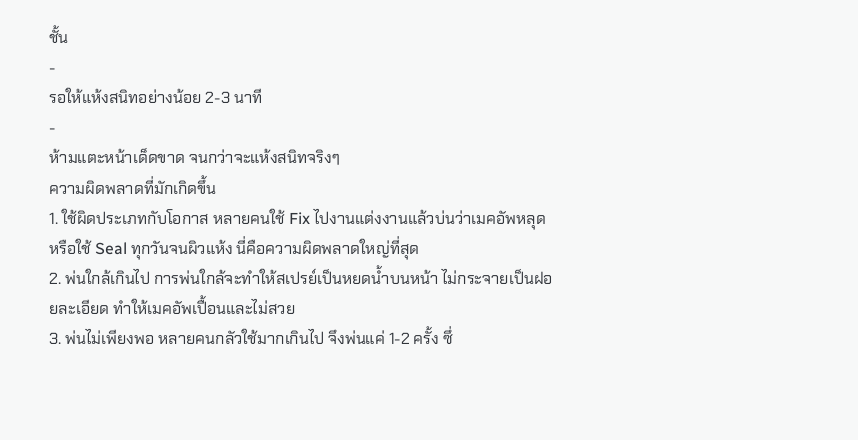ชั้น
-
รอให้แห้งสนิทอย่างน้อย 2-3 นาที
-
ห้ามแตะหน้าเด็ดขาด จนกว่าจะแห้งสนิทจริงๆ
ความผิดพลาดที่มักเกิดขึ้น
1. ใช้ผิดประเภทกับโอกาส หลายคนใช้ Fix ไปงานแต่งงานแล้วบ่นว่าเมคอัพหลุด หรือใช้ Seal ทุกวันจนผิวแห้ง นี่คือความผิดพลาดใหญ่ที่สุด
2. พ่นใกล้เกินไป การพ่นใกล้จะทำให้สเปรย์เป็นหยดน้ำบนหน้า ไม่กระจายเป็นฝอยละเอียด ทำให้เมคอัพเปื้อนและไม่สวย
3. พ่นไม่เพียงพอ หลายคนกลัวใช้มากเกินไป จึงพ่นแค่ 1-2 ครั้ง ซึ่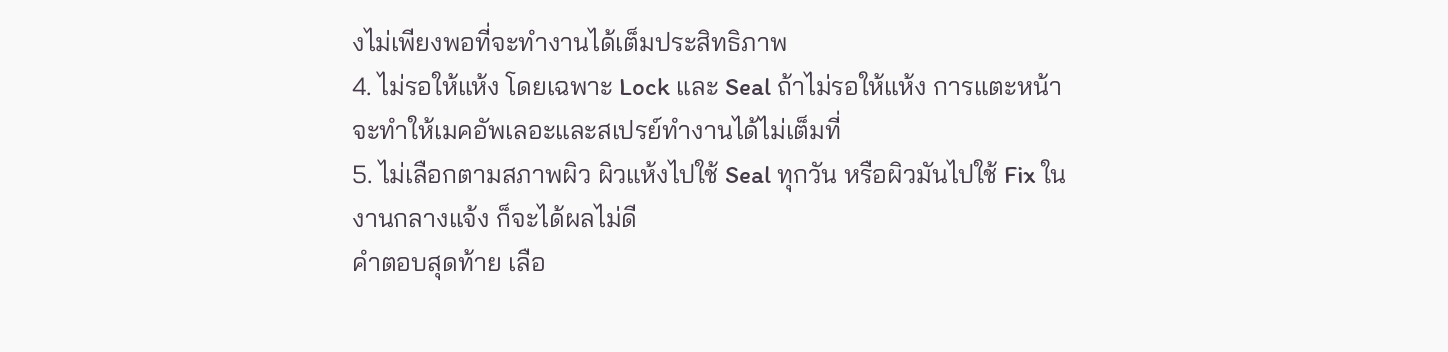งไม่เพียงพอที่จะทำงานได้เต็มประสิทธิภาพ
4. ไม่รอให้แห้ง โดยเฉพาะ Lock และ Seal ถ้าไม่รอให้แห้ง การแตะหน้าจะทำให้เมคอัพเลอะและสเปรย์ทำงานได้ไม่เต็มที่
5. ไม่เลือกตามสภาพผิว ผิวแห้งไปใช้ Seal ทุกวัน หรือผิวมันไปใช้ Fix ในงานกลางแจ้ง ก็จะได้ผลไม่ดี
คำตอบสุดท้าย เลือ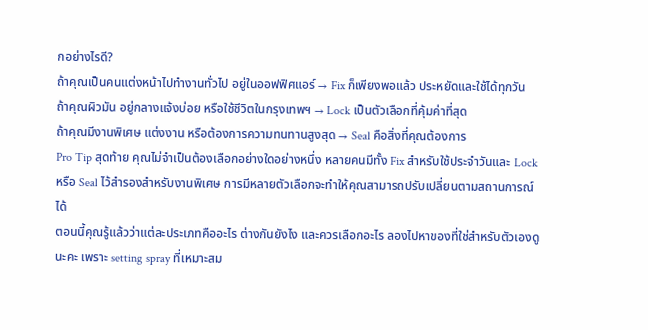กอย่างไรดี?
ถ้าคุณเป็นคนแต่งหน้าไปทำงานทั่วไป อยู่ในออฟฟิศแอร์ → Fix ก็เพียงพอแล้ว ประหยัดและใช้ได้ทุกวัน
ถ้าคุณผิวมัน อยู่กลางแจ้งบ่อย หรือใช้ชีวิตในกรุงเทพฯ → Lock เป็นตัวเลือกที่คุ้มค่าที่สุด
ถ้าคุณมีงานพิเศษ แต่งงาน หรือต้องการความทนทานสูงสุด → Seal คือสิ่งที่คุณต้องการ
Pro Tip สุดท้าย คุณไม่จำเป็นต้องเลือกอย่างใดอย่างหนึ่ง หลายคนมีทั้ง Fix สำหรับใช้ประจำวันและ Lock หรือ Seal ไว้สำรองสำหรับงานพิเศษ การมีหลายตัวเลือกจะทำให้คุณสามารถปรับเปลี่ยนตามสถานการณ์ได้
ตอนนี้คุณรู้แล้วว่าแต่ละประเภทคืออะไร ต่างกันยังไง และควรเลือกอะไร ลองไปหาของที่ใช่สำหรับตัวเองดูนะคะ เพราะ setting spray ที่เหมาะสม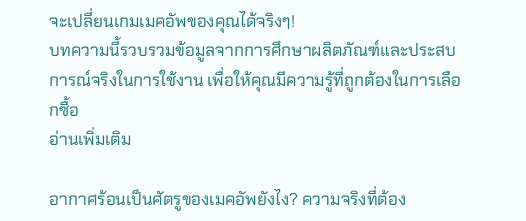จะเปลี่ยนเกมเมคอัพของคุณได้จริงๆ!
บทความนี้รวบรวมข้อมูลจากการศึกษาผลิตภัณฑ์และประสบการณ์จริงในการใช้งาน เพื่อให้คุณมีความรู้ที่ถูกต้องในการเลือกซื้อ
อ่านเพิ่มเติม

อากาศร้อนเป็นศัตรูของเมคอัพยังไง? ความจริงที่ต้อง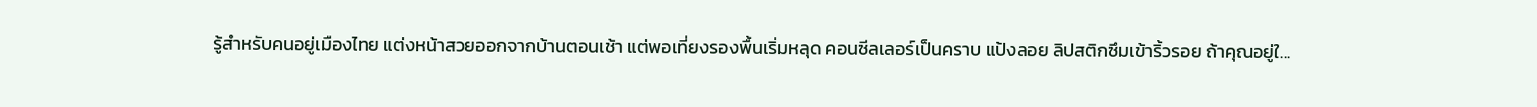รู้สำหรับคนอยู่เมืองไทย แต่งหน้าสวยออกจากบ้านตอนเช้า แต่พอเที่ยงรองพื้นเริ่มหลุด คอนซีลเลอร์เป็นคราบ แป้งลอย ลิปสติกซึมเข้าริ้วรอย ถ้าคุณอยู่ใ...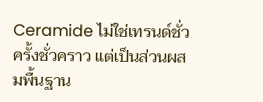Ceramide ไม่ใช่เทรนด์ชั่วครั้งชั่วคราว แต่เป็นส่วนผสมพื้นฐาน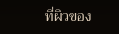ที่ผิวของ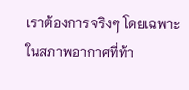เราต้องการจริงๆ โดยเฉพาะในสภาพอากาศที่ท้า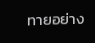ทายอย่าง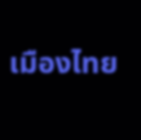เมืองไทย